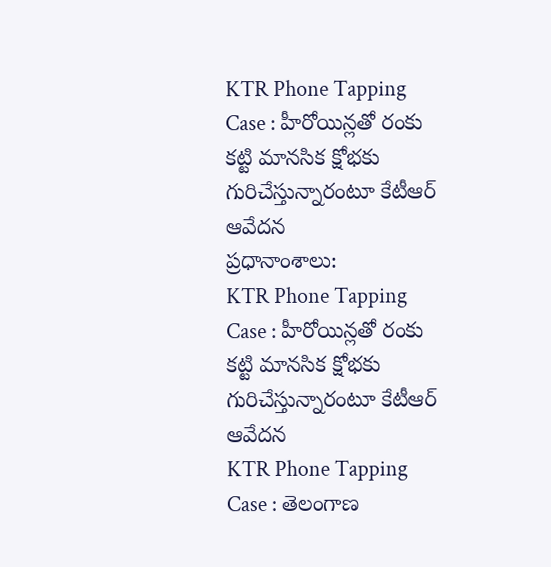KTR Phone Tapping Case : హీరోయిన్లతో రంకు కట్టి మానసిక క్షోభకు గురిచేస్తున్నారంటూ కేటీఆర్ ఆవేదన
ప్రధానాంశాలు:
KTR Phone Tapping Case : హీరోయిన్లతో రంకు కట్టి మానసిక క్షోభకు గురిచేస్తున్నారంటూ కేటీఆర్ ఆవేదన
KTR Phone Tapping Case : తెలంగాణ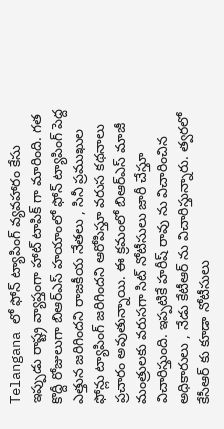Telangana లో ఫోన్ ట్యాపింగ్ వ్యవహారం కేసు ఇప్పుడు రాష్ట్ర వ్యాప్తంగా హాట్ టాపిక్ గా మారింది. గత కొద్దీ రోజులుగా బిఆర్ఎస్ హయాంలో ఫోన్ ట్యాపింగ్ పెద్ద ఎత్తున జరిగిందని రాజకీయ నేతలు , సినీ ప్రముఖుల ఫోన్లు ట్యాపింగ్ జరిగిందని ఆరోపిస్తూ వరుస కథనాలు ప్రచారం అవుతున్నాయి. ఈ క్రమంలో బిఆర్ఎస్ మాజీ మంత్రులకు వరుసగా సిట్ నోటీసులు జారీ చేస్తూ విచారిస్తుంది. ఇప్పటికే హరీష్ రావు ను విచారించిన అధికారులు , నేడు కేటీఆర్ ను విచారిస్తున్నారు. త్వరలో కేసీఆర్ కు కూడా నోటీసులు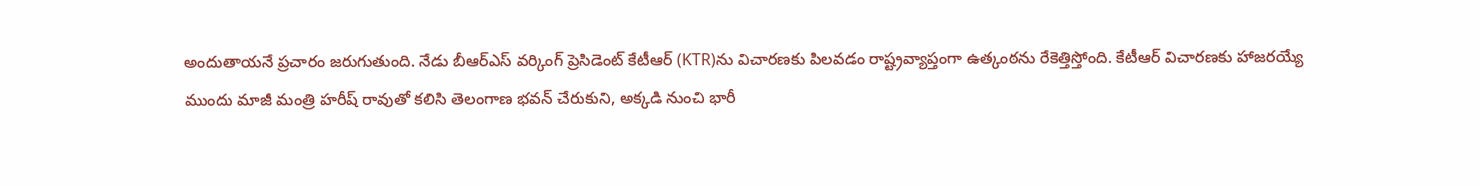అందుతాయనే ప్రచారం జరుగుతుంది. నేడు బీఆర్ఎస్ వర్కింగ్ ప్రెసిడెంట్ కేటీఆర్ (KTR)ను విచారణకు పిలవడం రాష్ట్రవ్యాప్తంగా ఉత్కంఠను రేకెత్తిస్తోంది. కేటీఆర్ విచారణకు హాజరయ్యే ముందు మాజీ మంత్రి హరీష్ రావుతో కలిసి తెలంగాణ భవన్ చేరుకుని, అక్కడి నుంచి భారీ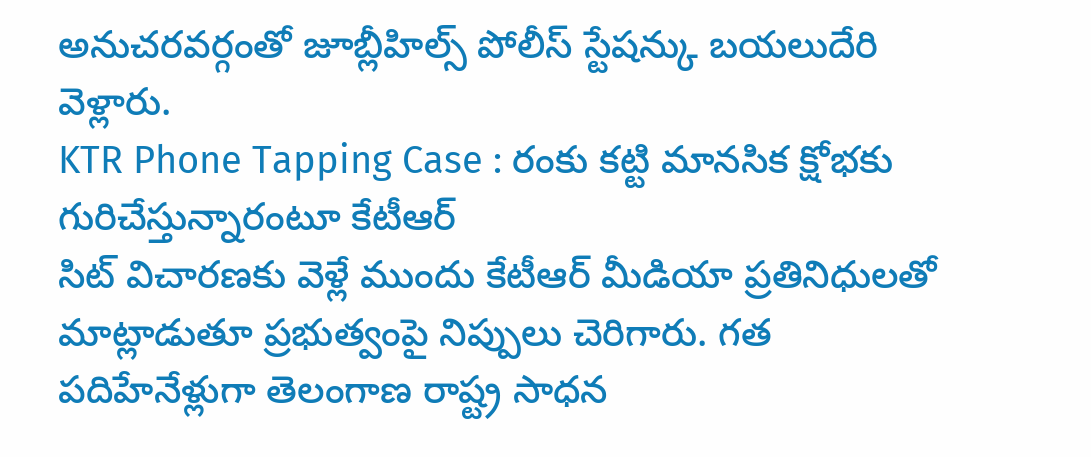అనుచరవర్గంతో జూబ్లీహిల్స్ పోలీస్ స్టేషన్కు బయలుదేరి వెళ్లారు.
KTR Phone Tapping Case : రంకు కట్టి మానసిక క్షోభకు గురిచేస్తున్నారంటూ కేటీఆర్
సిట్ విచారణకు వెళ్లే ముందు కేటీఆర్ మీడియా ప్రతినిధులతో మాట్లాడుతూ ప్రభుత్వంపై నిప్పులు చెరిగారు. గత పదిహేనేళ్లుగా తెలంగాణ రాష్ట్ర సాధన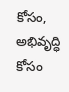కోసం, అభివృద్ధి కోసం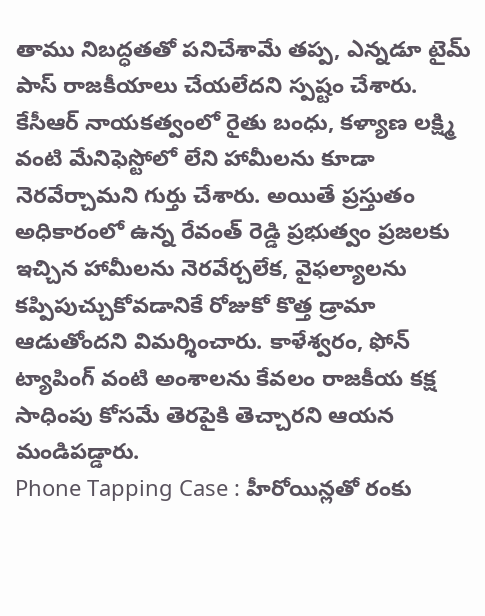తాము నిబద్ధతతో పనిచేశామే తప్ప, ఎన్నడూ టైమ్ పాస్ రాజకీయాలు చేయలేదని స్పష్టం చేశారు. కేసీఆర్ నాయకత్వంలో రైతు బంధు, కళ్యాణ లక్ష్మి వంటి మేనిఫెస్టోలో లేని హామీలను కూడా నెరవేర్చామని గుర్తు చేశారు. అయితే ప్రస్తుతం అధికారంలో ఉన్న రేవంత్ రెడ్డి ప్రభుత్వం ప్రజలకు ఇచ్చిన హామీలను నెరవేర్చలేక, వైఫల్యాలను కప్పిపుచ్చుకోవడానికే రోజుకో కొత్త డ్రామా ఆడుతోందని విమర్శించారు. కాళేశ్వరం, ఫోన్ ట్యాపింగ్ వంటి అంశాలను కేవలం రాజకీయ కక్ష సాధింపు కోసమే తెరపైకి తెచ్చారని ఆయన మండిపడ్డారు.
Phone Tapping Case : హీరోయిన్లతో రంకు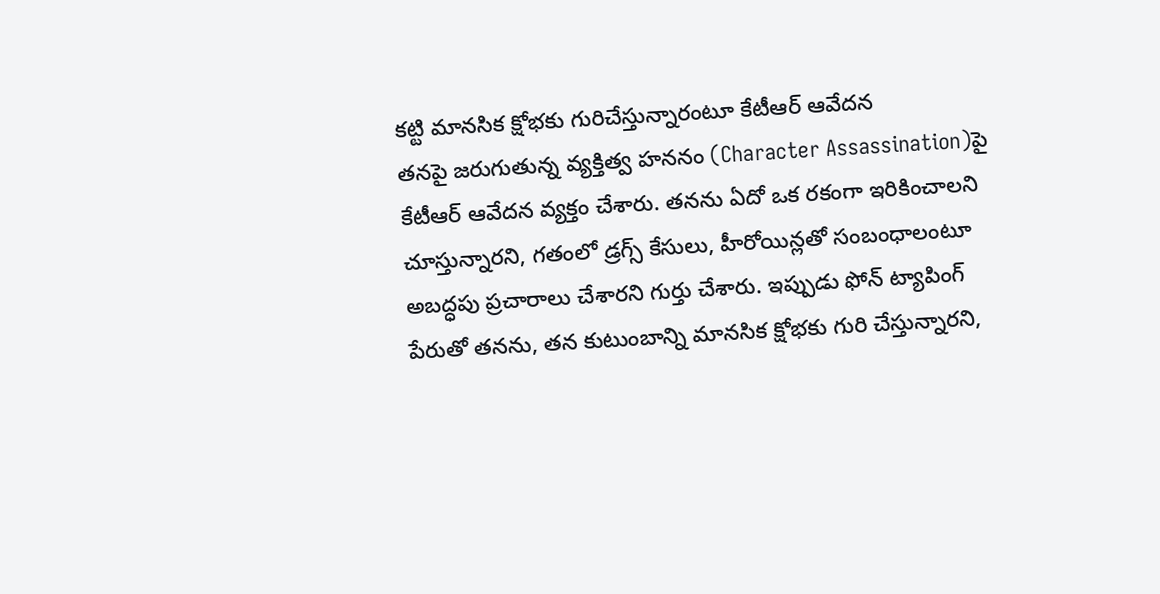కట్టి మానసిక క్షోభకు గురిచేస్తున్నారంటూ కేటీఆర్ ఆవేదన
తనపై జరుగుతున్న వ్యక్తిత్వ హననం (Character Assassination)పై కేటీఆర్ ఆవేదన వ్యక్తం చేశారు. తనను ఏదో ఒక రకంగా ఇరికించాలని చూస్తున్నారని, గతంలో డ్రగ్స్ కేసులు, హీరోయిన్లతో సంబంధాలంటూ అబద్ధపు ప్రచారాలు చేశారని గుర్తు చేశారు. ఇప్పుడు ఫోన్ ట్యాపింగ్ పేరుతో తనను, తన కుటుంబాన్ని మానసిక క్షోభకు గురి చేస్తున్నారని,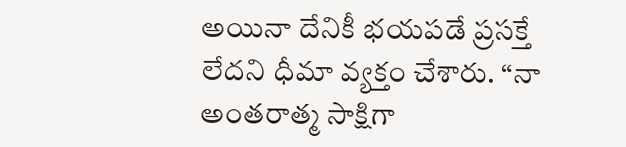అయినా దేనికీ భయపడే ప్రసక్తే లేదని ధీమా వ్యక్తం చేశారు. “నా అంతరాత్మ సాక్షిగా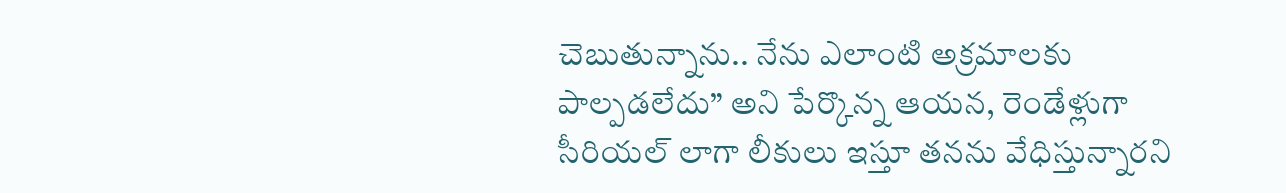చెబుతున్నాను.. నేను ఎలాంటి అక్రమాలకు పాల్పడలేదు” అని పేర్కొన్న ఆయన, రెండేళ్లుగా సీరియల్ లాగా లీకులు ఇస్తూ తనను వేధిస్తున్నారని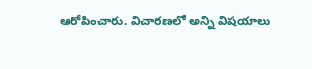ఆరోపించారు. విచారణలో అన్ని విషయాలు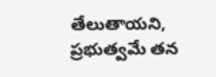తేలుతాయని, ప్రభుత్వమే తన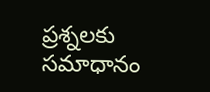ప్రశ్నలకు సమాధానం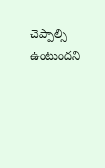చెప్పాల్సి ఉంటుందని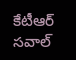కేటీఆర్ సవాల్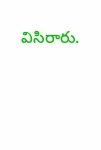విసిరారు.